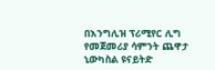በእንግሊዝ ፕሪሚየር ሊግ የመጀመሪያ ሳምንት ጨዋታ ኒውካስል ዩናይትድ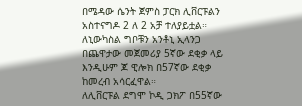በሜዳው ሴንት ጀምስ ፓርክ ሊቨርፑልን አስተናግዶ 2 ለ 2 አቻ ተለያይቷል።
ለኒውካስል ግቦቹን አንቶኒ ኢላንጋ በጨዋታው መጀመሪያ 5ኛው ደቂቃ ላይ እንዲሁም ጆ ዊሎክ በ57ኛው ደቂቃ ከመረብ አሳርፈዋል።
ለሊቨርፑል ደግሞ ኮዲ ጋክፖ በ55ኛው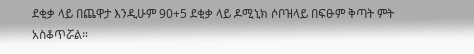ደቂቃ ላይ በጨዋታ እንዲሁም 90+5 ደቂቃ ላይ ዶሚኒክ ሶቦዝላይ በፍፁም ቅጣት ምት አስቆጥሯል።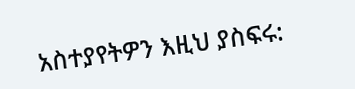አስተያየትዎን እዚህ ያስፍሩ: